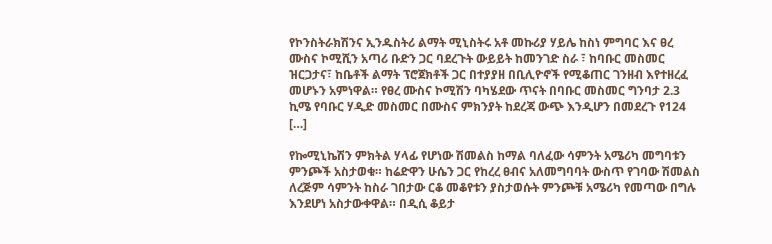የኮንስትራክሽንና ኢንዱስትሪ ልማት ሚኒስትሩ አቶ መኩሪያ ሃይሌ ከስነ ምግባር እና ፀረ ሙስና ኮሚሺን አጣሪ ቡድን ጋር ባደረጉት ውይይት ከመንገድ ስራ ፣ ከባቡር መስመር ዝርጋታና፣ ከቤቶች ልማት ፕሮጀክቶች ጋር በተያያዘ በቢሊዮኖች የሚቆጠር ገንዘብ እየተዘረፈ መሆኑን አምነዋል። የፀረ ሙስና ኮሚሽን ባካሄደው ጥናት በባቡር መስመር ግንባታ 2.3 ኪሜ የባቡር ሃዲድ መስመር በሙስና ምክንያት ከደረጃ ውጭ እንዲሆን በመደረጉ የ124 […]

የኰሚኒኬሽን ምክትል ሃላፊ የሆነው ሽመልስ ከማል ባለፈው ሳምንት አሜሪካ መግባቱን ምንጮች አስታወቁ። ከሬድዋን ሁሴን ጋር የከረረ ፀብና አለመግባባት ውስጥ የገባው ሽመልስ ለረጅም ሳምንት ከስራ ገበታው ርቆ መቆየቱን ያስታወሱት ምንጮቹ አሜሪካ የመጣው በግሉ እንደሆነ አስታውቀዋል። በዲሲ ቆይታ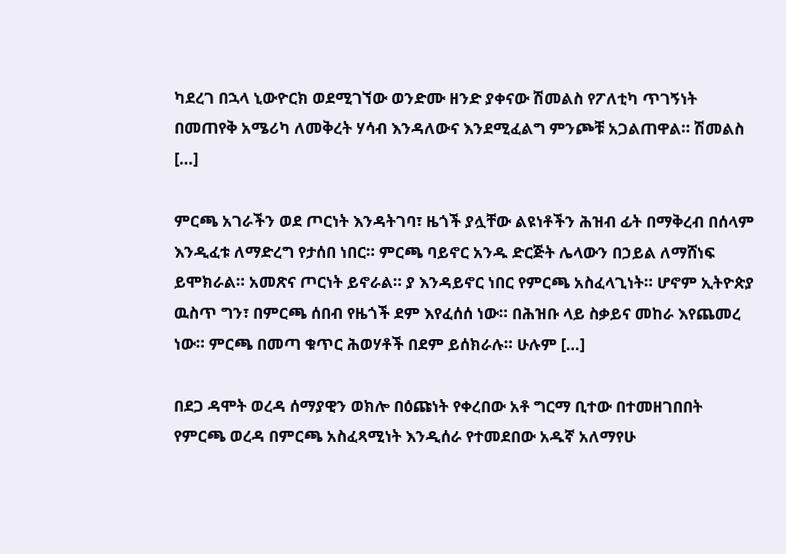ካደረገ በኋላ ኒውዮርክ ወደሚገኘው ወንድሙ ዘንድ ያቀናው ሽመልስ የፖለቲካ ጥገኝነት በመጠየቅ አሜሪካ ለመቅረት ሃሳብ እንዳለውና እንደሚፈልግ ምንጮቹ አጋልጠዋል። ሽመልስ […]

ምርጫ አገራችን ወደ ጦርነት እንዳትገባ፣ ዜጎች ያሏቸው ልዩነቶችን ሕዝብ ፊት በማቅረብ በሰላም እንዲፈቱ ለማድረግ የታሰበ ነበር። ምርጫ ባይኖር አንዱ ድርጅት ሌላውን በኃይል ለማሸነፍ ይሞክራል። አመጽና ጦርነት ይኖራል። ያ እንዳይኖር ነበር የምርጫ አስፈላጊነት። ሆኖም ኢትዮጵያ ዉስጥ ግን፣ በምርጫ ሰበብ የዜጎች ደም እየፈሰሰ ነው። በሕዝቡ ላይ ስቃይና መከራ እየጨመረ ነው። ምርጫ በመጣ ቁጥር ሕወሃቶች በደም ይሰክራሉ። ሁሉም […]

በደጋ ዳሞት ወረዳ ሰማያዊን ወክሎ በዕጩነት የቀረበው አቶ ግርማ ቢተው በተመዘገበበት የምርጫ ወረዳ በምርጫ አስፈጻሚነት እንዲሰራ የተመደበው አዱኛ አለማየሁ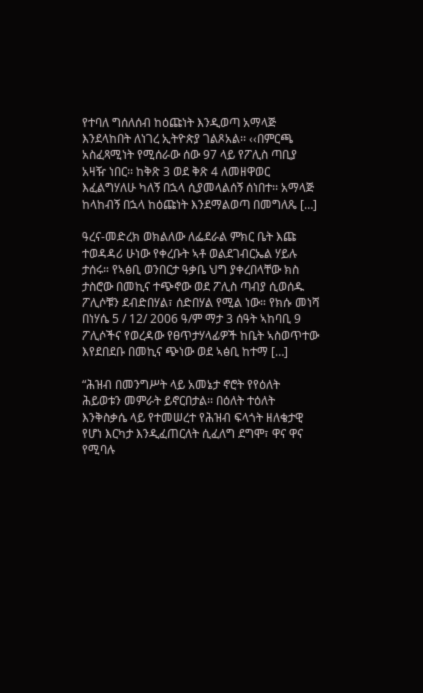የተባለ ግሰለሰብ ከዕጩነት እንዲወጣ አማላጅ እንደላከበት ለነገረ ኢትዮጵያ ገልጾአል፡፡ ‹‹በምርጫ አስፈጻሚነት የሚሰራው ሰው 97 ላይ የፖሊስ ጣቢያ አዛዥ ነበር፡፡ ከቅጽ 3 ወደ ቅጽ 4 ለመዘዋወር እፈልግሃለሁ ካለኝ በኋላ ሲያመላልሰኝ ሰነበተ፡፡ አማላጅ ከላከብኝ በኋላ ከዕጩነት እንደማልወጣ በመግለጼ […]

ዓረና-መድረክ ወክልለው ለፌደራል ምክር ቤት እጩ ተወዳዳሪ ሁነው የቀረቡት ኣቶ ወልደገብርኤል ሃይሉ ታሰሩ። የኣፅቢ ወንበርታ ዓቃቤ ህግ ያቀረበላቸው ክስ ታስሮው በመኪና ተጭኖው ወደ ፖሊስ ጣብያ ሲወሰዱ ፖሊሶቹን ደብድበሃል፣ ሰድበሃል የሚል ነው። የክሱ መነሻ በነሃሴ 5 / 12/ 2006 ዓ/ም ማታ 3 ሰዓት ኣከባቢ 9 ፖሊሶችና የወረዳው የፀጥታሃላፊዎች ከቤት ኣስወጥተው እየደበደቡ በመኪና ጭነው ወደ ኣፅቢ ከተማ […]

“ሕዝብ በመንግሥት ላይ አመኔታ ኖሮት የየዕለት ሕይወቱን መምራት ይኖርበታል፡፡ በዕለት ተዕለት እንቅስቃሴ ላይ የተመሠረተ የሕዝብ ፍላጎት ዘለቄታዊ የሆነ እርካታ እንዲፈጠርለት ሲፈለግ ደግሞ፣ ዋና ዋና የሚባሉ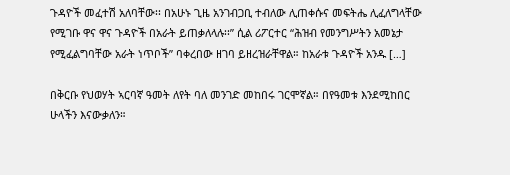ጉዳዮች መፈተሽ አለባቸው፡፡ በአሁኑ ጊዜ አንገብጋቢ ተብለው ሊጠቀሱና መፍትሔ ሊፈለግላቸው የሚገቡ ዋና ዋና ጉዳዮች በአራት ይጠቃለላሉ፡፡” ሲል ሪፖርተር “ሕዝብ የመንግሥትን አመኔታ የሚፈልግባቸው አራት ነጥቦች” ባቀረበው ዘገባ ይዘረዝራቸዋል። ከአራቱ ጉዳዮች አንዱ […]

በቅርቡ የህወሃት ኣርባኛ ዓመት ለየት ባለ መንገድ መከበሩ ገርሞኛል። በየዓመቱ እንደሚከበር ሁላችን እናውቃለን።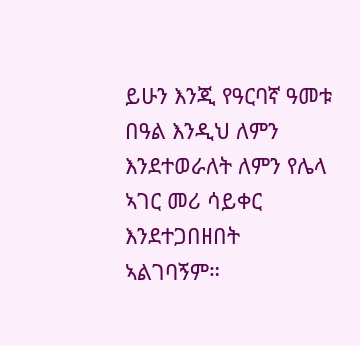ይሁን እንጂ የዓርባኛ ዓመቱ በዓል እንዲህ ለምን እንደተወራለት ለምን የሌላ ኣገር መሪ ሳይቀር እንደተጋበዘበት ኣልገባኝም።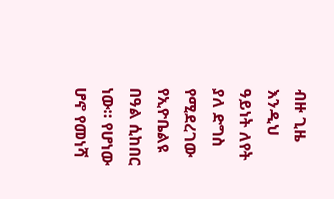ብዙ ጊዜ እንዲህ ዓይነት ለየት ያለ ድግስ የሚደረገው የኢዮቤልዩ በዓል ሲከበር ነው። የሆነው ሆኖ የመነሻ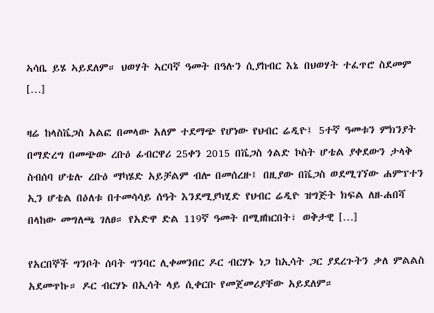ኣሳቤ ይሄ ኣይደለም። ህወሃት ኣርባኛ ዓመት በዓሉን ሲያከብር እኔ በህወሃት ተፈጥሮ ስደመም […]

ዛሬ ከላስቬጋስ አልፎ በመላው አለም ተደማጭ የሆነው የህብር ሬዲዮ፤ 5ተኛ ዓመቱን ምክንያት በማድረግ በመጭው ረቡዕ ፊብርዋሪ 25ቀን 2015 በቬጋስ ጎልድ ኮስት ሆቴል ያቀደውን ታላቅ ስብሰባ ሆቴሉ ረቡዕ ማካሄድ አይቻልም ብሎ በመሰረዙ፤ በዚያው በቬጋስ ወደሚገኘው ሐምፕተን ኢን ሆቴል በዕለቱ በተመሳሳይ ሰዓት እንደሚያካሂድ የህብር ሬዲዮ ዝግጅት ክፍል ለዘ-ሐበሻ በላከው መግለጫ ገለፀ። የአድዋ ድል 119ኛ ዓመት በሚዘከርበት፣ ወቅታዊ […]

የአርበኞች ግንቦት ሰባት ግንባር ሊቀመንበር ዶር ብርሃኑ ነጋ ከኢሳት ጋር ያደረጉትን ቃለ ምልልስ አደመጥኩ። ዶር ብርሃኑ በኢሳት ላይ ሲቀርቡ የመጀመሪያቸው አይደለም።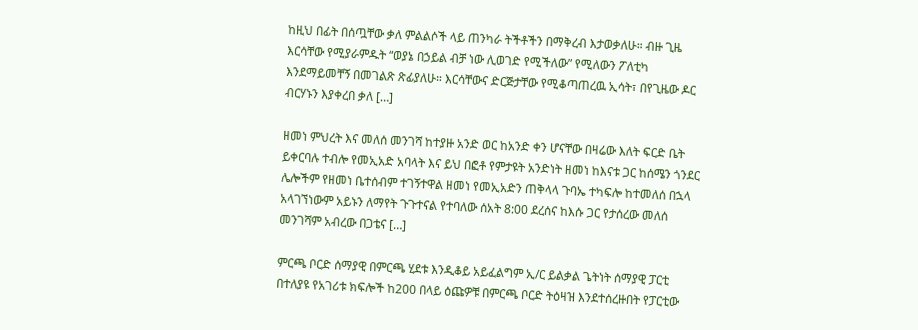ከዚህ በፊት በሰጧቸው ቃለ ምልልሶች ላይ ጠንካራ ትችቶችን በማቅረብ እታወቃለሁ። ብዙ ጊዜ እርሳቸው የሚያራምዱት “ወያኔ በኃይል ብቻ ነው ሊወገድ የሚችለው” የሚለውን ፖለቲካ እንደማይመቸኝ በመገልጽ ጽፊያለሁ። እርሳቸውና ድርጅታቸው የሚቆጣጠረዉ ኢሳት፣ በየጊዜው ዶር ብርሃኑን እያቀረበ ቃለ […]

ዘመነ ምህረት እና መለሰ መንገሻ ከተያዙ አንድ ወር ከአንድ ቀን ሆናቸው በዛሬው እለት ፍርድ ቤት ይቀርባሉ ተብሎ የመኢአድ አባላት እና ይህ በፎቶ የምታዩት አንድነት ዘመነ ከእናቱ ጋር ከሰሜን ጎንደር ሌሎችም የዘመነ ቤተሰብም ተገኝተዋል ዘመነ የመኢአድን ጠቅላላ ጉባኤ ተካፍሎ ከተመለሰ በኋላ አላገኘነውም አይኑን ለማየት ጉጉተናል የተባለው ሰአት 8:00 ደረሰና ከእሱ ጋር የታሰረው መለሰ መንገሻም አብረው በጋቴና […]

ምርጫ ቦርድ ሰማያዊ በምርጫ ሂደቱ እንዲቆይ አይፈልግም ኢ/ር ይልቃል ጌትነት ሰማያዊ ፓርቲ በተለያዩ የአገሪቱ ክፍሎች ከ200 በላይ ዕጩዎቹ በምርጫ ቦርድ ትዕዛዝ እንደተሰረዙበት የፓርቲው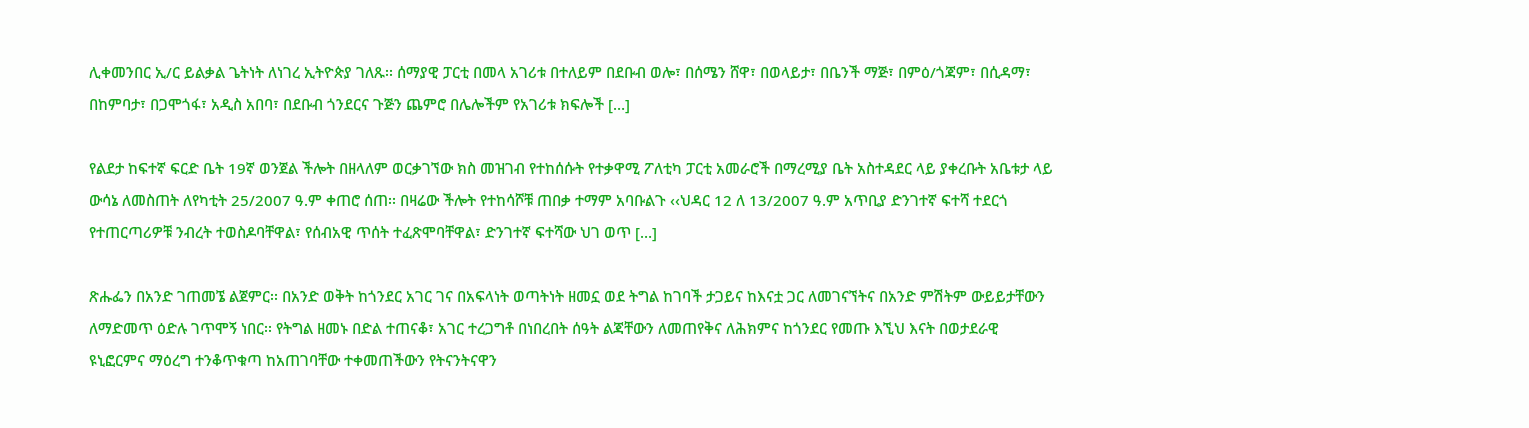ሊቀመንበር ኢ/ር ይልቃል ጌትነት ለነገረ ኢትዮጵያ ገለጹ፡፡ ሰማያዊ ፓርቲ በመላ አገሪቱ በተለይም በደቡብ ወሎ፣ በሰሜን ሸዋ፣ በወላይታ፣ በቤንች ማጅ፣ በምዕ/ጎጃም፣ በሲዳማ፣ በከምባታ፣ በጋሞጎፋ፣ አዲስ አበባ፣ በደቡብ ጎንደርና ጉጅን ጨምሮ በሌሎችም የአገሪቱ ክፍሎች […]

የልደታ ከፍተኛ ፍርድ ቤት 19ኛ ወንጀል ችሎት በዘላለም ወርቃገኘው ክስ መዝገብ የተከሰሱት የተቃዋሚ ፖለቲካ ፓርቲ አመራሮች በማረሚያ ቤት አስተዳደር ላይ ያቀረቡት አቤቱታ ላይ ውሳኔ ለመስጠት ለየካቲት 25/2007 ዓ.ም ቀጠሮ ሰጠ፡፡ በዛሬው ችሎት የተከሳሾቹ ጠበቃ ተማም አባቡልጉ ‹‹ህዳር 12 ለ 13/2007 ዓ.ም አጥቢያ ድንገተኛ ፍተሻ ተደርጎ የተጠርጣሪዎቹ ንብረት ተወስዶባቸዋል፣ የሰብአዊ ጥሰት ተፈጽሞባቸዋል፣ ድንገተኛ ፍተሻው ህገ ወጥ […]

ጽሑፌን በአንድ ገጠመኜ ልጀምር፡፡ በአንድ ወቅት ከጎንደር አገር ገና በአፍላነት ወጣትነት ዘመኗ ወደ ትግል ከገባች ታጋይና ከእናቷ ጋር ለመገናኘትና በአንድ ምሽትም ውይይታቸውን ለማድመጥ ዕድሉ ገጥሞኝ ነበር፡፡ የትግል ዘመኑ በድል ተጠናቆ፣ አገር ተረጋግቶ በነበረበት ሰዓት ልጃቸውን ለመጠየቅና ለሕክምና ከጎንደር የመጡ እኚህ እናት በወታደራዊ ዩኒፎርምና ማዕረግ ተንቆጥቁጣ ከአጠገባቸው ተቀመጠችውን የትናንትናዋን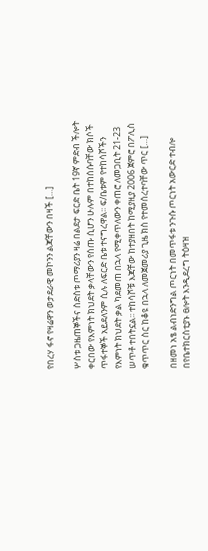የበረሃ ፋኖ የዛሬዋን ወታደራዊ መኮንን ልጃቸውን በዛች […]

ሦስቱ ጋዜጠኞችና ስድስቱ ጦማሪያን ዛሬ በልደታ ፍርድ ቤት 19ኛ ምድብ ችሎት ቀርበው የእምነት ክህደት ቃላቸውን የሰጡ ሲሆን ሁሉም በተከሰሱባቸው ክሶች ጥፋተኞች አይደለንም ሲሉ ለፍርድ ቤቱ ተናግረዋል፡፡ ፍ/ቤቱም የተከሳሾችን የእምነት ክህደት ቃል ካደመጠ በኋላ የሚቀጥለውን ቀጠሮ ለመጋቢት 21-23 ሠጥቶ ተበትኗል፡፡ ተከሳሾቹ እጃቸው ከተያዘበት ከሚያዚያ 2006 ጀምሮ በፖሊስ ቁጥጥር ስር ከቆዩ በኋላ ለመጀመሪያ ጊዜ ክስ የተመሰረተባቸው ጥር […]

በዘመነ አፄ ልብነድንግል ጦርነት በመጥፋቱ ንጉሱ ጦርነት አውርድ ተብሎ በየቤተክርስቲያኑ ፀሎት እንዲደረግ ትዕዛዝ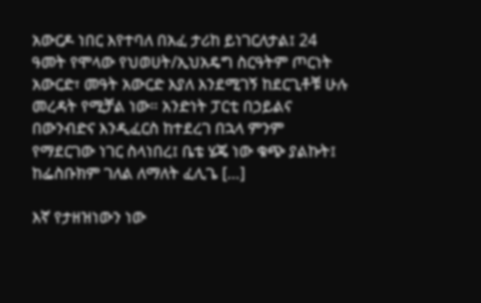አውርዶ ነበር እየተባለ በአፈ ታሪከ ይነገርለታል፤ 24 ዓመት የሞላው የህወሀት/ኢህአዴግ ስርዓትም ጦርነት አውርድ፣ መዓት አውርድ እያለ እንደሚገኝ ከደርጊቶቹ ሁሉ መረዳት የሚቻል ነው። አንድነት ፓርቲ በኃይልና በውንብድና እንዲፈርስ ከተደረገ በኋላ ምንም የማደርገው ነገር ስላነበረ፤ ቤቴ ሄጄ ነው ቁጭ ያልኩት፤ ከፌስቡክም ገለል ለማለት ፈሊጌ […]

እኛ የታዘዝነውን ነው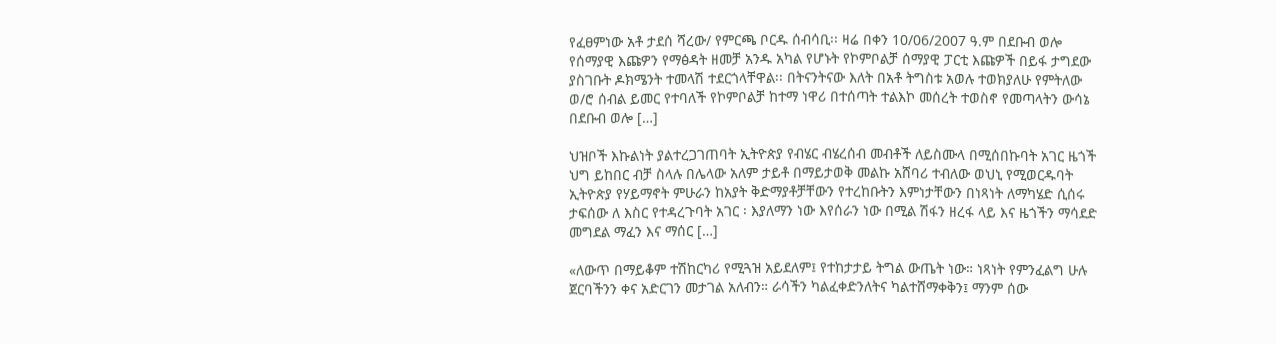የፈፀምነው አቶ ታደሰ ሻረው/ የምርጫ ቦርዱ ሰብሳቢ፡፡ ዛሬ በቀን 10/06/2007 ዓ.ም በደቡብ ወሎ የሰማያዊ እጩዎን የማፅዳት ዘመቻ አንዱ አካል የሆኑት የኮምቦልቻ ሰማያዊ ፓርቲ እጩዎች በይፋ ታግደው ያስገቡት ዶክሜንት ተመላሽ ተደርጎላቸዋል፡፡ በትናንትናው እለት በአቶ ትግስቱ አወሉ ተወክያለሁ የምትለው ወ/ሮ ሰብል ይመር የተባለች የኮምቦልቻ ከተማ ነዋሪ በተሰጣት ተልእኮ መሰረት ተወስኖ የመጣላትን ውሳኔ በደቡብ ወሎ […]

ህዝቦች እኩልነት ያልተረጋገጠባት ኢትዮጵያ የብሄር ብሄረሰብ መብቶች ለይስሙላ በሚሰበኩባት አገር ዜጎች ህግ ይከበር ብቻ ስላሉ በሌላው አለም ታይቶ በማይታወቅ መልኩ አሸባሪ ተብለው ወህኒ የሚወርዱባት ኢትዮጵያ የሃይማኖት ምሁራን ከአያት ቅድማያቶቻቸውን የተረከቡትን እምነታቸውን በነጻነት ለማካሄድ ሲሰሩ ታፍሰው ለ እስር የተዳረጉባት አገር ፡ እያለማን ነው እየሰራን ነው በሚል ሽፋን ዘረፋ ላይ እና ዜጎችን ማሳደድ መግደል ማፈን እና ማሰር […]

«ለውጥ በማይቆም ተሽከርካሪ የሚጓዝ አይደለም፤ የተከታታይ ትግል ውጤት ነው። ነጻነት የምንፈልግ ሁሉ ጀርባችንን ቀና አድርገን መታገል አለብን። ራሳችን ካልፈቀድንለትና ካልተሸማቀቅን፤ ማንም ሰው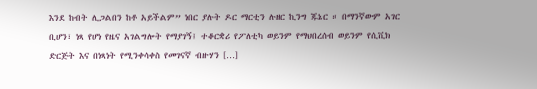እንደ ከብት ሊጋልበን ከቶ አይችልም” ነበር ያሉት ዶር ማርቲን ሉዘር ኪንግ ጁኔር ። በማንኛውም አገር ቢሆን፣ ነጻ የሆነ የዜና አገልግሎት የማያገኝ፤ ተቆርቋሪ የፖለቲካ ወይንም የማህበረሰብ ወይንም የሲቪክ ድርጅት እና በነጻነት የሚንቀሳቀስ የመገናኛ ብዙሃን […]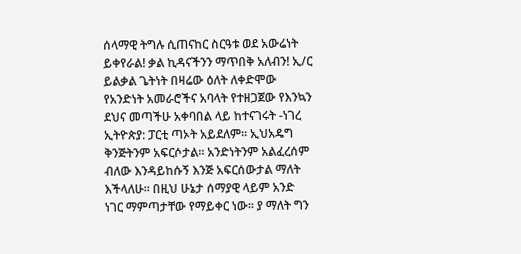ሰላማዊ ትግሉ ሲጠናከር ስርዓቱ ወደ አውሬነት ይቀየራል! ቃል ኪዳናችንን ማጥበቅ አለብን! ኢ/ር ይልቃል ጌትነት በዛሬው ዕለት ለቀድሞው የአንድነት አመራሮችና አባላት የተዘጋጀው የእንኳን ደህና መጣችሁ አቀባበል ላይ ከተናገሩት -ነገረ ኢትዮጵያ: ፓርቲ ጣኦት አይደለም፡፡ ኢህአዴግ ቅንጅትንም አፍርሶታል፡፡ አንድነትንም አልፈረሰም ብለው እንዳይከሱኝ እንጅ አፍርሰውታል ማለት እችላለሁ፡፡ በዚህ ሁኔታ ሰማያዊ ላይም አንድ ነገር ማምጣታቸው የማይቀር ነው፡፡ ያ ማለት ግን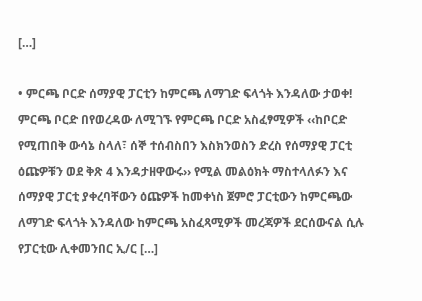[…]

• ምርጫ ቦርድ ሰማያዊ ፓርቲን ከምርጫ ለማገድ ፍላጎት እንዳለው ታወቀ! ምርጫ ቦርድ በየወረዳው ለሚገኙ የምርጫ ቦርድ አስፈፃሚዎች ‹‹ከቦርድ የሚጠበቅ ውሳኔ ስላለ፣ ሰኞ ተሰብስበን እስክንወስን ድረስ የሰማያዊ ፓርቲ ዕጩዎቹን ወደ ቅጽ 4 እንዳታዘዋውሩ›› የሚል መልዕክት ማስተላለፉን እና ሰማያዊ ፓርቲ ያቀረባቸውን ዕጩዎች ከመቀነስ ጀምሮ ፓርቲውን ከምርጫው ለማገድ ፍላጎት እንዳለው ከምርጫ አስፈጻሚዎች መረጃዎች ደርሰውናል ሲሉ የፓርቲው ሊቀመንበር ኢ/ር […]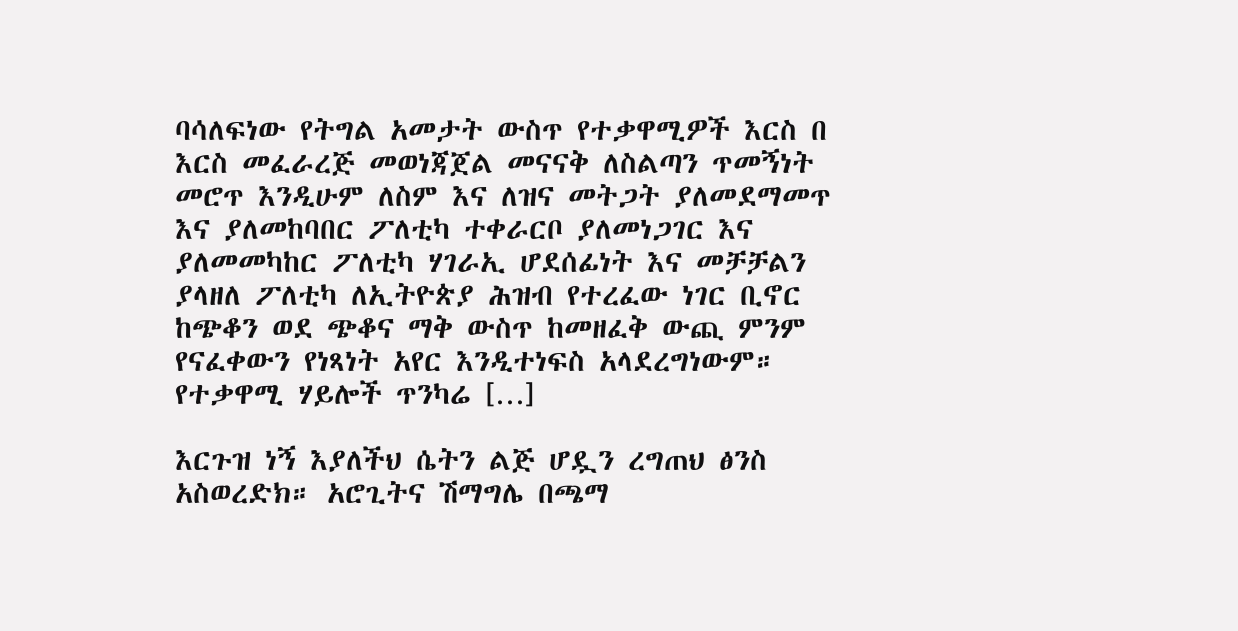ባሳለፍነው የትግል አመታት ውስጥ የተቃዋሚዎች እርስ በ እርስ መፈራረጅ መወነጃጀል መናናቅ ለስልጣን ጥመኝነት መሮጥ እንዲሁም ለስም እና ለዝና መትጋት ያለመደማመጥ እና ያለመከባበር ፖለቲካ ተቀራርቦ ያለመነጋገር እና ያለመመካከር ፖለቲካ ሃገራኢ ሆደሰፊነት እና መቻቻልን ያላዘለ ፖለቲካ ለኢትዮጵያ ሕዝብ የተረፈው ነገር ቢኖር ከጭቆን ወደ ጭቆና ማቅ ውስጥ ከመዘፈቅ ውጪ ምንም የናፈቀውን የነጻነት አየር እንዲተነፍስ አላደረግነውም። የተቃዋሚ ሃይሎች ጥንካሬ […]

እርጉዝ ነኝ እያለችህ ሴትን ልጅ ሆዷን ረግጠህ ፅንስ አስወረድክ። አሮጊትና ሽማግሌ በጫማ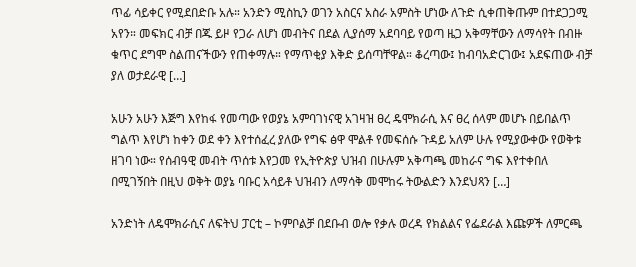ጥፊ ሳይቀር የሚደበድቡ አሉ። አንድን ሚስኪን ወገን አስርና አስራ አምስት ሆነው ለጉድ ሲቀጠቅጡም በተደጋጋሚ አየን። መፍክር ብቻ በጁ ይዞ የጋራ ለሆነ መብትና በደል ሊያሰማ አደባባይ የወጣ ዜጋ አቅማቸውን ለማሳየት በብዙ ቁጥር ደግሞ ስልጠናችውን የጠቀማሉ። የማጥቂያ እቅድ ይሰጣቸዋል። ቆረጣው፤ ከብባአድርገው፤ አደፍጠው ብቻ ያለ ወታደራዊ […]

አሁን አሁን እጅግ እየከፋ የመጣው የወያኔ አምባገነናዊ አገዛዝ ፀረ ዴሞክራሲ እና ፀረ ሰላም መሆኑ በይበልጥ ግልጥ እየሆነ ከቀን ወደ ቀን እየተሰፈረ ያለው የግፍ ፅዋ ሞልቶ የመፍሰሱ ጉዳይ አለም ሁሉ የሚያውቀው የወቅቱ ዘገባ ነው። የሰብዓዊ መብት ጥሰቱ እየጋመ የኢትዮጵያ ህዝብ በሁሉም አቅጣጫ መከራና ግፍ እየተቀበለ በሚገኝበት በዚህ ወቅት ወያኔ ባቡር አሳይቶ ህዝብን ለማሳቅ መሞከሩ ትውልድን እንደህጻን […]

አንድነት ለዴሞክራሲና ለፍትህ ፓርቲ – ኮምቦልቻ በደቡብ ወሎ የቃሉ ወረዳ የክልልና የፌደራል እጩዎች ለምርጫ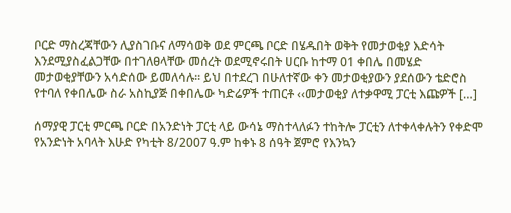ቦርድ ማስረጃቸውን ሊያስገቡና ለማሳወቅ ወደ ምርጫ ቦርድ በሄዱበት ወቅት የመታወቂያ እድሳት እንደሚያስፈልጋቸው በተገለፀላቸው መሰረት ወደሚኖሩበት ሀርቡ ከተማ 01 ቀበሌ በመሄድ መታወቂያቸውን አሳድሰው ይመለሳሉ፡፡ ይህ በተደረገ በሁለተኛው ቀን መታወቂያውን ያደሰውን ቴድሮስ የተባለ የቀበሌው ስራ አስኪያጅ በቀበሌው ካድሬዎች ተጠርቶ ‹‹መታወቂያ ለተቃዋሚ ፓርቲ እጩዎች […]

ሰማያዊ ፓርቲ ምርጫ ቦርድ በአንድነት ፓርቲ ላይ ውሳኔ ማስተላለፉን ተከትሎ ፓርቲን ለተቀላቀሉትን የቀድሞ የአንድነት አባላት እሁድ የካቲት 8/2007 ዓ.ም ከቀኑ 8 ሰዓት ጀምሮ የእንኳን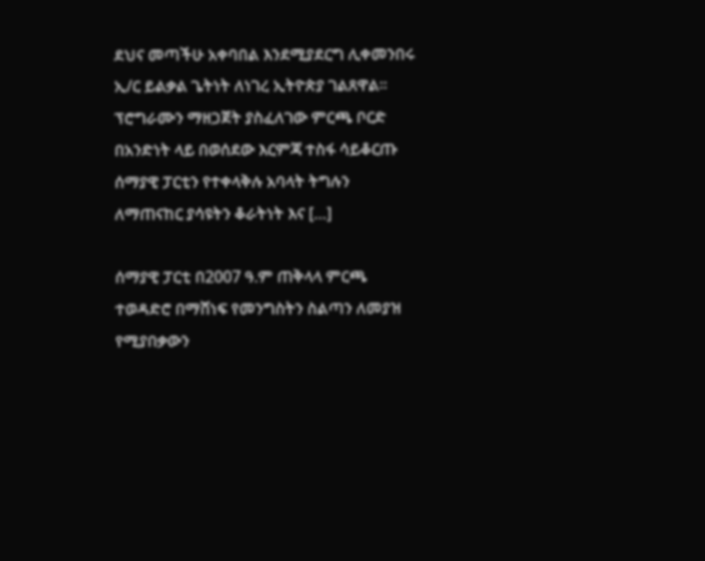ደህና መጣችሁ አቀባበል እንደሚያደርግ ሊቀመንበሩ ኢ/ር ይልቃል ጌትነት ለነገረ ኢትዮጵያ ገልጸዋል፡፡ ፕሮግራሙን ማዘጋጀት ያስፈለገው ምርጫ ቦርድ በአንድነት ላይ በወሰደው እርምጃ ተስፋ ሳይቆርጡ ሰማያዊ ፓርቲን የተቀላቅሉ አባላት ትግሉን ለማጠናከር ያሳዩትን ቆራትነት እና […]

ሰማያዊ ፓርቲ በ2007 ዓ.ም ጠቅላላ ምርጫ ተወዳድሮ በማሸነፍ የመንግስትን ስልጣን ለመያዝ የሚያበቃውን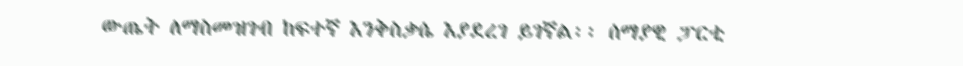ውጤት ለማስመዝገብ ከፍተኛ እንቅስቃሴ እያደረገ ይገኛል፡፡ ሰማያዊ ፓርቲ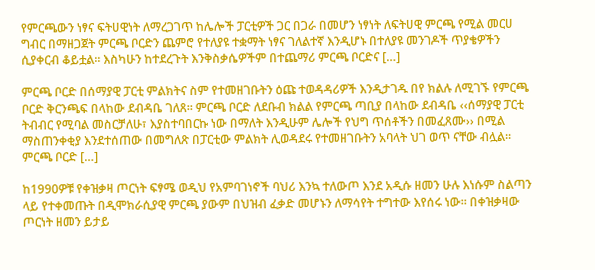የምርጫውን ነፃና ፍትሀዊነት ለማረጋገጥ ከሌሎች ፓርቲዎች ጋር በጋራ በመሆን ነፃነት ለፍትሀዊ ምርጫ የሚል መርሀ ግብር በማዘጋጀት ምርጫ ቦርድን ጨምሮ የተለያዩ ተቋማት ነፃና ገለልተኛ እንዲሆኑ በተለያዩ መንገዶች ጥያቄዎችን ሲያቀርብ ቆይቷል፡፡ እስካሁን ከተደረጉት እንቅስቃሴዎችም በተጨማሪ ምርጫ ቦርድና […]

ምርጫ ቦርድ በሰማያዊ ፓርቲ ምልክትና ስም የተመዘገቡትን ዕጩ ተወዳዳሪዎች እንዲታገዱ በየ ክልሉ ለሚገኙ የምርጫ ቦርድ ቅርንጫፍ በላከው ደብዳቤ ገለጸ፡፡ ምርጫ ቦርድ ለደቡብ ክልል የምርጫ ጣቢያ በላከው ደብዳቤ ‹‹ሰማያዊ ፓርቲ ትብብር የሚባል መስርቻለሁ፣ እያስተባበርኩ ነው በማለት እንዲሁም ሌሎች የህግ ጥሰቶችን በመፈጸሙ›› በሚል ማስጠንቀቂያ እንደተሰጠው በመግለጽ በፓርቲው ምልክት ሊወዳደሩ የተመዘገቡትን አባላት ህገ ወጥ ናቸው ብሏል፡፡ ምርጫ ቦርድ […]

ከ1990ዎቹ የቀዝቃዛ ጦርነት ፍፃሜ ወዲህ የአምባገነኖች ባህሪ እንኳ ተለውጦ እንደ አዲሱ ዘመን ሁሉ እነሱም ስልጣን ላይ የተቀመጡት በዲሞክራሲያዊ ምርጫ ያውም በህዝብ ፈቃድ መሆኑን ለማሳየት ተግተው እየሰሩ ነው። በቀዝቃዛው ጦርነት ዘመን ይታይ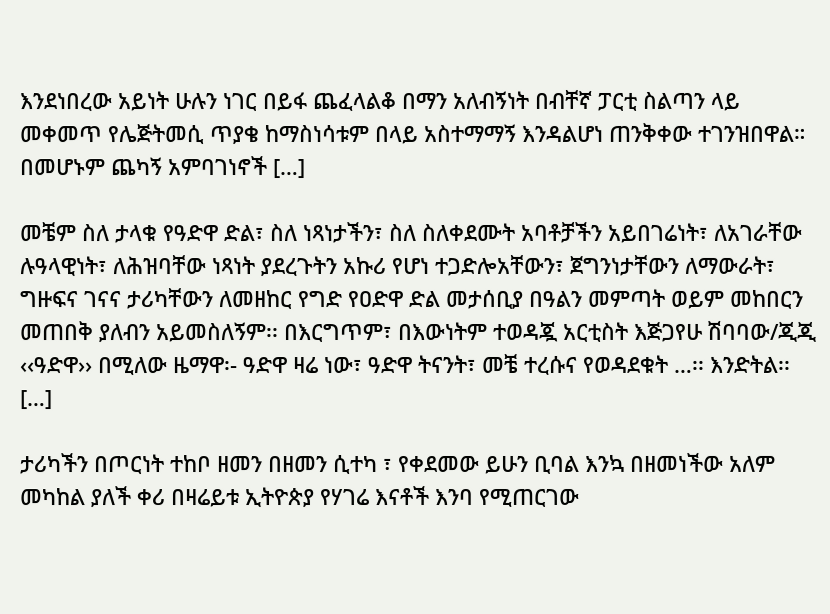እንደነበረው አይነት ሁሉን ነገር በይፋ ጨፈላልቆ በማን አለብኝነት በብቸኛ ፓርቲ ስልጣን ላይ መቀመጥ የሌጅትመሲ ጥያቄ ከማስነሳቱም በላይ አስተማማኝ እንዳልሆነ ጠንቅቀው ተገንዝበዋል። በመሆኑም ጨካኝ አምባገነኖች […]

መቼም ስለ ታላቁ የዓድዋ ድል፣ ስለ ነጻነታችን፣ ስለ ስለቀደሙት አባቶቻችን አይበገሬነት፣ ለአገራቸው ሉዓላዊነት፣ ለሕዝባቸው ነጻነት ያደረጉትን አኩሪ የሆነ ተጋድሎአቸውን፣ ጀግንነታቸውን ለማውራት፣ ግዙፍና ገናና ታሪካቸውን ለመዘከር የግድ የዐድዋ ድል መታሰቢያ በዓልን መምጣት ወይም መከበርን መጠበቅ ያለብን አይመስለኝም፡፡ በእርግጥም፣ በእውነትም ተወዳጇ አርቲስት እጅጋየሁ ሽባባው/ጂጂ ‹‹ዓድዋ›› በሚለው ዜማዋ፡- ዓድዋ ዛሬ ነው፣ ዓድዋ ትናንት፣ መቼ ተረሱና የወዳደቁት …፡፡ እንድትል፡፡ […]

ታሪካችን በጦርነት ተከቦ ዘመን በዘመን ሲተካ ፣ የቀደመው ይሁን ቢባል እንኳ በዘመነችው አለም መካከል ያለች ቀሪ በዛሬይቱ ኢትዮጵያ የሃገሬ እናቶች እንባ የሚጠርገው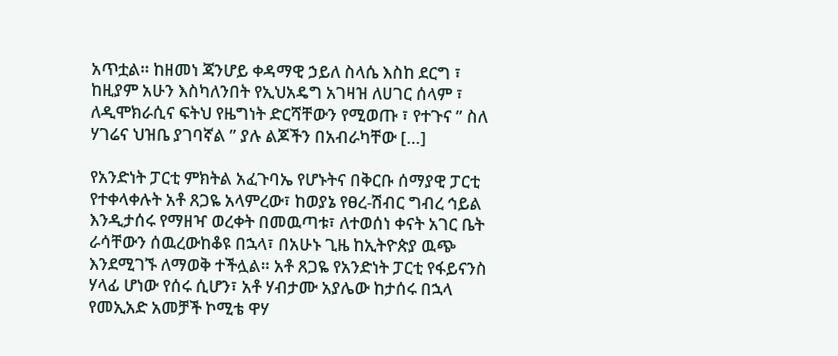አጥቷል። ከዘመነ ጃንሆይ ቀዳማዊ ኃይለ ስላሴ እስከ ደርግ ፣ ከዚያም አሁን እስካለንበት የኢህአዴግ አገዛዝ ለሀገር ሰላም ፣ ለዲሞክራሲና ፍትህ የዜግነት ድርሻቸውን የሚወጡ ፣ የተጉና ” ስለ ሃገሬና ህዝቤ ያገባኛል ” ያሉ ልጆችን በአብራካቸው […]

የአንድነት ፓርቲ ምክትል አፈጉባኤ የሆኑትና በቅርቡ ሰማያዊ ፓርቲ የተቀላቀሉት አቶ ጸጋዬ አላምረው፣ ከወያኔ የፀረ-ሽብር ግብረ ኅይል እንዲታሰሩ የማዘዣ ወረቀት በመዉጣቱ፣ ለተወሰነ ቀናት አገር ቤት ራሳቸውን ሰዉረውከቆዩ በኋላ፣ በአሁኑ ጊዜ ከኢትዮጵያ ዉጭ እንደሚገኙ ለማወቅ ተችሏል። አቶ ጸጋዬ የአንድነት ፓርቲ የፋይናንስ ሃላፊ ሆነው የሰሩ ሲሆን፣ አቶ ሃብታሙ አያሌው ከታሰሩ በኋላ የመኢአድ አመቻች ኮሚቴ ዋሃ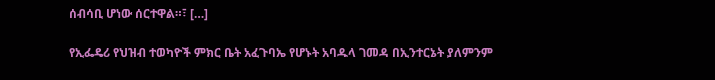ሰብሳቢ ሆነው ሰርተዋል።፣ […]

የኢፌዴሪ የህዝብ ተወካዮች ምክር ቤት አፈጉባኤ የሆኑት አባዱላ ገመዳ በኢንተርኔት ያለምንም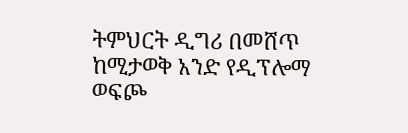ትምህርት ዲግሪ በመሸጥ ከሚታወቅ አንድ የዲፕሎማ ወፍጮ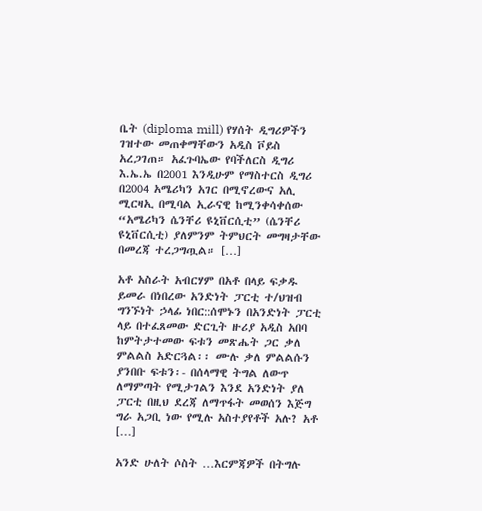ቤት (diploma mill) የሃሰት ዲግሪዎችን ገዝተው መጠቀማቸውን አዲስ ቮይስ አረጋገጠ። አፈጉባኤው የባችለርስ ዲግሪ እ.ኤ.ኤ በ2001 እንዲሁም የማስተርስ ዲግሪ በ2004 አሜሪካን አገር በሚኖረውና አሊ ሚርዛኢ በሚባል ኢራናዊ ከሚንቀሳቀሰው “አሜሪካን ሴንቸሪ ዩኒቨርሲቲ” (ሴንቸሪ ዩኒቨርሲቲ) ያለምንም ትምህርት መግዛታቸው በመረጃ ተረጋግጧል። […]

አቶ አስራት አብርሃም በአቶ በላይ ፍቃዱ ይመራ በነበረው አንድነት ፓርቲ ተ/ህዝብ ግንኙነት ኃላፊ ነበር::ሰሞኑን በአንድነት ፓርቲ ላይ በተፈጸመው ድርጊት ዙሪያ አዲስ አበባ ከምትታተመው ፍቱን መጽሔት ጋር ቃለ ምልልስ አድርጓል፡፡ ሙሉ ቃለ ምልልሱን ያንበቡ ፍቱን፡- በሰላማዊ ትግል ለውጥ ለማምጣት የሚታገልን እንደ አንድነት ያለ ፓርቲ በዚህ ደረጃ ለማጥፋት መወሰን እጅግ ግራ አጋቢ ነው የሚሉ አስተያየቶች አሉ? አቶ […]

አንድ ሁለት ሶስት …እርምጃዎች በትግሉ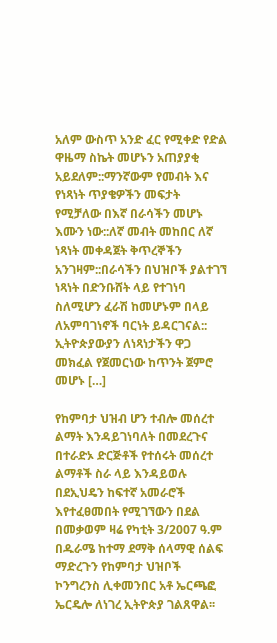አለም ውስጥ አንድ ፈር የሚቀድ የድል ዋዜማ ስኬት መሆኑን አጠያያቂ አይደለም::ማንኛውም የመብት እና የነጻነት ጥያቄዎችን መፍታት የሚቻለው በእኛ በራሳችን መሆኑ እሙን ነው::ለኛ መብት መከበር ለኛ ነጻነት መቀዳጀት ቅጥረኞችን አንገዛም::በራሳችን በህዝቦች ያልተገኘ ነጻነት በድንቡሸት ላይ የተገነባ ስለሚሆን ፈራሽ ከመሆኑም በላይ ለአምባገነኖች ባርነት ይዳርገናል:: ኢትዮጵያውያን ለነጻነታችን ዋጋ መክፈል የጀመርነው ከጥንት ጀምሮ መሆኑ […]

የከምባታ ህዝብ ሆን ተብሎ መሰረተ ልማት እንዳይገነባለት በመደረጉና በተራድኦ ድርጅቶች የተሰሩት መሰረተ ልማቶች ስራ ላይ እንዳይወሉ በደኢህዴን ከፍተኛ አመራሮች እየተፈፀመበት የሚገኘውን በደል በመቃወም ዛሬ የካቲት 3/2007 ዓ.ም በዱራሜ ከተማ ደማቅ ሰላማዊ ሰልፍ ማድረጉን የከምባታ ህዝቦች ኮንግረንስ ሊቀመንበር አቶ ኤርጫፎ ኤርዴሎ ለነገረ ኢትዮጵያ ገልጸዋል፡፡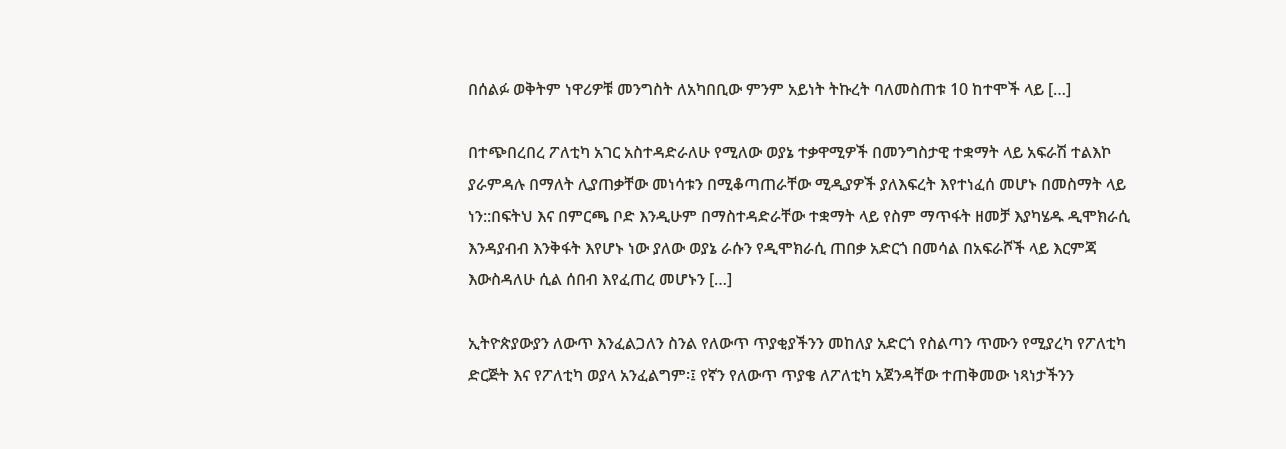በሰልፉ ወቅትም ነዋሪዎቹ መንግስት ለአካበቢው ምንም አይነት ትኩረት ባለመስጠቱ 10 ከተሞች ላይ […]

በተጭበረበረ ፖለቲካ አገር አስተዳድራለሁ የሚለው ወያኔ ተቃዋሚዎች በመንግስታዊ ተቋማት ላይ አፍራሽ ተልእኮ ያራምዳሉ በማለት ሊያጠቃቸው መነሳቱን በሚቆጣጠራቸው ሚዲያዎች ያለእፍረት እየተነፈሰ መሆኑ በመስማት ላይ ነን::በፍትህ እና በምርጫ ቦድ እንዲሁም በማስተዳድራቸው ተቋማት ላይ የስም ማጥፋት ዘመቻ እያካሄዱ ዲሞክራሲ እንዳያብብ እንቅፋት እየሆኑ ነው ያለው ወያኔ ራሱን የዲሞክራሲ ጠበቃ አድርጎ በመሳል በአፍራሾች ላይ እርምጃ እውስዳለሁ ሲል ሰበብ እየፈጠረ መሆኑን […]

ኢትዮጵያውያን ለውጥ እንፈልጋለን ስንል የለውጥ ጥያቂያችንን መከለያ አድርጎ የስልጣን ጥሙን የሚያረካ የፖለቲካ ድርጅት እና የፖለቲካ ወያላ አንፈልግም፡፤ የኛን የለውጥ ጥያቄ ለፖለቲካ አጀንዳቸው ተጠቅመው ነጻነታችንን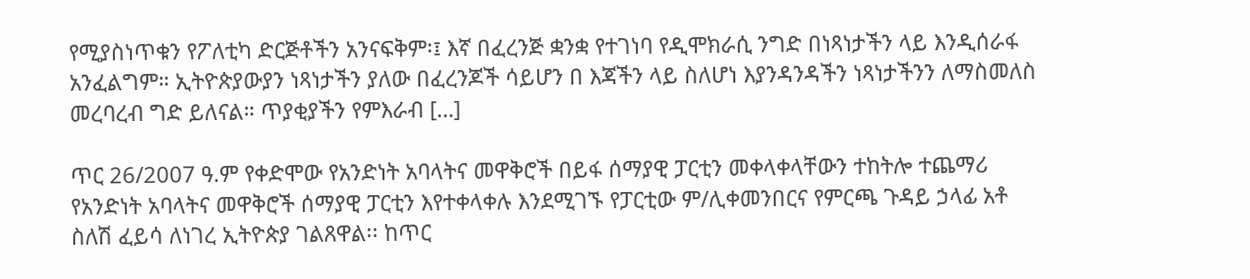የሚያስነጥቁን የፖለቲካ ድርጅቶችን አንናፍቅም፡፤ እኛ በፈረንጅ ቋንቋ የተገነባ የዲሞክራሲ ንግድ በነጻነታችን ላይ እንዲሰራፋ አንፈልግም። ኢትዮጵያውያን ነጻነታችን ያለው በፈረንጆች ሳይሆን በ እጃችን ላይ ስለሆነ እያንዳንዳችን ነጻነታችንን ለማስመለስ መረባረብ ግድ ይለናል። ጥያቂያችን የምእራብ […]

ጥር 26/2007 ዓ.ም የቀድሞው የአንድነት አባላትና መዋቅሮች በይፋ ሰማያዊ ፓርቲን መቀላቀላቸውን ተከትሎ ተጨማሪ የአንድነት አባላትና መዋቅሮች ሰማያዊ ፓርቲን እየተቀላቀሉ እንደሚገኙ የፓርቲው ም/ሊቀመንበርና የምርጫ ጉዳይ ኃላፊ አቶ ስለሽ ፈይሳ ለነገረ ኢትዮጵያ ገልጸዋል፡፡ ከጥር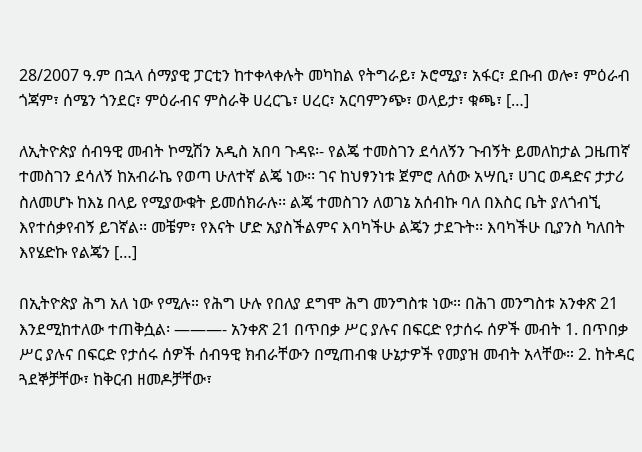28/2007 ዓ.ም በኋላ ሰማያዊ ፓርቲን ከተቀላቀሉት መካከል የትግራይ፣ ኦሮሚያ፣ አፋር፣ ደቡብ ወሎ፣ ምዕራብ ጎጃም፣ ሰሜን ጎንደር፣ ምዕራብና ምስራቅ ሀረርጌ፣ ሀረር፣ አርባምንጭ፣ ወላይታ፣ ቁጫ፣ […]

ለኢትዮጵያ ሰብዓዊ መብት ኮሚሽን አዲስ አበባ ጉዳዩ፡- የልጄ ተመስገን ደሳለኝን ጉብኝት ይመለከታል ጋዜጠኛ ተመስገን ደሳለኝ ከአብራኬ የወጣ ሁለተኛ ልጄ ነው፡፡ ገና ከህፃንነቱ ጀምሮ ለሰው አሣቢ፣ ሀገር ወዳድና ታታሪ ስለመሆኑ ከእኔ በላይ የሚያውቁት ይመሰክራሉ፡፡ ልጄ ተመስገን ለወገኔ አሰብኩ ባለ በእስር ቤት ያለጎብኚ እየተሰቃየብኝ ይገኛል፡፡ መቼም፣ የእናት ሆድ አያስችልምና እባካችሁ ልጄን ታደጉት፡፡ እባካችሁ ቢያንስ ካለበት እየሄድኩ የልጄን […]

በኢትዮጵያ ሕግ አለ ነው የሚሉ። የሕግ ሁሉ የበለያ ደግሞ ሕግ መንግስቱ ነው። በሕገ መንግስቱ አንቀጽ 21 እንደሚከተለው ተጠቅሷል፡ ———- አንቀጽ 21 በጥበቃ ሥር ያሉና በፍርድ የታሰሩ ሰዎች መብት 1. በጥበቃ ሥር ያሉና በፍርድ የታሰሩ ሰዎች ሰብዓዊ ክብራቸውን በሚጠብቁ ሁኔታዎች የመያዝ መብት አላቸው። 2. ከትዳር ጓደኞቻቸው፣ ከቅርብ ዘመዶቻቸው፣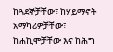ከጓደኞቻቸው፣ ከሃይማኖት አማካሪዎቻቸው፣ ከሐኪሞቻቸው እና ከሕግ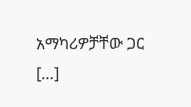አማካሪዎቻቸው ጋር […]